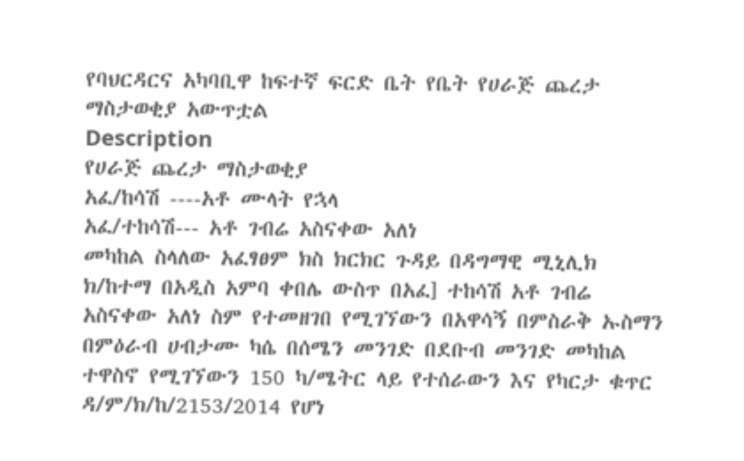የባህርዳርና አካባቢዋ ከፍተኛ ፍርድ ቤት የቤት የሀራጅ ጨረታ ማስታወቂያ አውጥቷል
Description
የሀራጅ ጨረታ ማስታወቂያ
አፈ/ከሳሽ ----አቶ ሙላት የኋላ
አፈ/ተከሳሽ--- አቶ ገብሬ አስናቀው አለነ
መካከል ስላለው አፈፃፀም ክስ ክርክር ጉዳይ በዳግማዊ ሚኒሊክ ክ/ከተማ በአዲስ አምባ ቀበሌ ውስጥ በአፈ] ተከሳሽ አቶ ገብሬ አስናቀው አለነ ስም የተመዘገበ የሚገኘውን በአዋሳኝ በምስራቅ ኡስማን በምዕራብ ሀብታሙ ካሴ በሰሜን መንገድ በደቡብ መንገድ መካከል ተዋስኖ የሚገኘውን 150 ካ/ሜትር ላይ የተሰራውን እና የካርታ ቁጥር ዳ/ም/ክ/ከ/2153/2014 የሆነ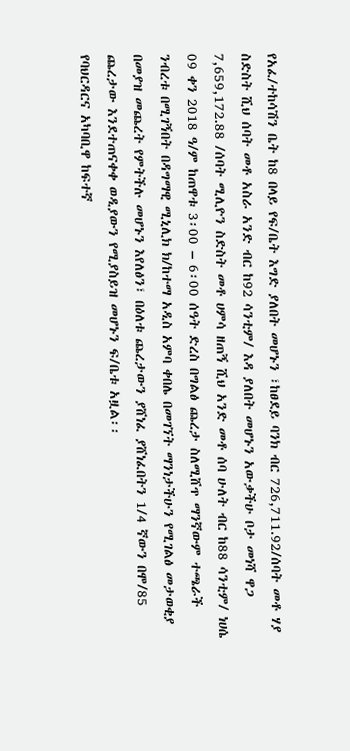የአፈ/ተከሳሽን ቤት ከ8 በላይ የፍ/ቤት እግድ ያለበት መሆኑን ፣ከፀደይ ባንክ ብር 726,711.92/ሰባት መቶ ሃያ ስድስት ሺህ ሰባት መቶ አስራ አንድ ብር ከ92 ሳንቲም/ እዳ ያለበት መሆኑን አውቃችሁ ቦታ መነሻ ዋጋ 7,659,172.88 /ሰባት ሚሊዮን ስድስት መቶ ሀምሳ ዘጠኝ ሺህ አንድ መቶ ሰባ ሁለት ብር ከ88 ሳንቲም/ ነሀሴ 09 ቀን 2018 ዓ/ም ከጠዋቱ 3፡00 – 6፡00 ሰዓት ድረስ በግልፅ ጨረታ ስለሚሸጥ ማንኛውም ተጫራች ንብረቱ በሚገኝበት በዳግማዊ ሚኒሊክ ክ/ከተማ አዲስ አምባ ቀበሌ በመገኘት ማንነታችሁን የሚገልፅ መታወቂያ በመያዝ መጨረት የምትችሉ መሆኑን እየለፅን፣ በዕለቱ ጨረታውን ያሸነፈ ያሸነፈበትን 1/4 ኛውን በሞ/85 ጨረታው እንደተጠናቀቀ ወዲያውን የሚያስይዝ መሆኑን ፍ/ቤቱ አዟል፡፡
የባህርዳርና አካባቢዋ ከፍተኛ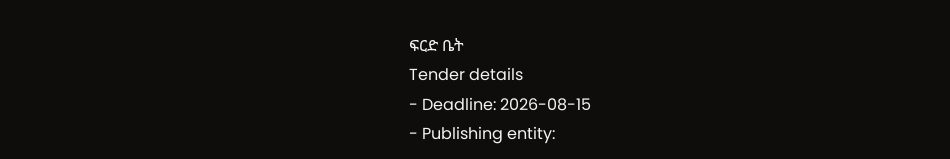ፍርድ ቤት
Tender details
- Deadline: 2026-08-15
- Publishing entity: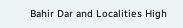Bahir Dar and Localities High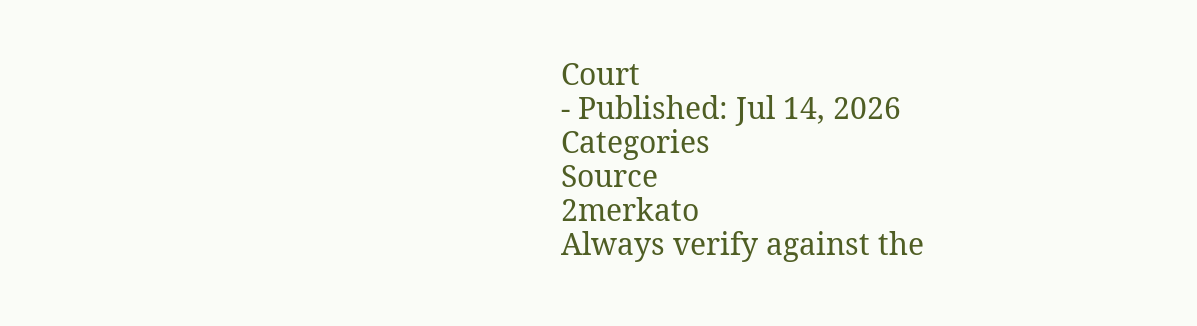Court
- Published: Jul 14, 2026
Categories
Source
2merkato
Always verify against the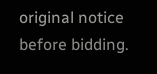original notice before bidding.